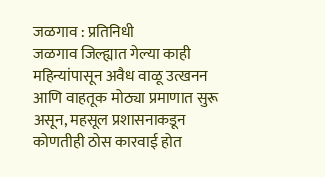जळगाव : प्रतिनिधी
जळगाव जिल्ह्यात गेल्या काही महिन्यांपासून अवैध वाळू उत्खनन आणि वाहतूक मोठ्या प्रमाणात सुरू असून, महसूल प्रशासनाकडून कोणतीही ठोस कारवाई होत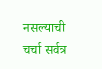नसल्याची चर्चा सर्वत्र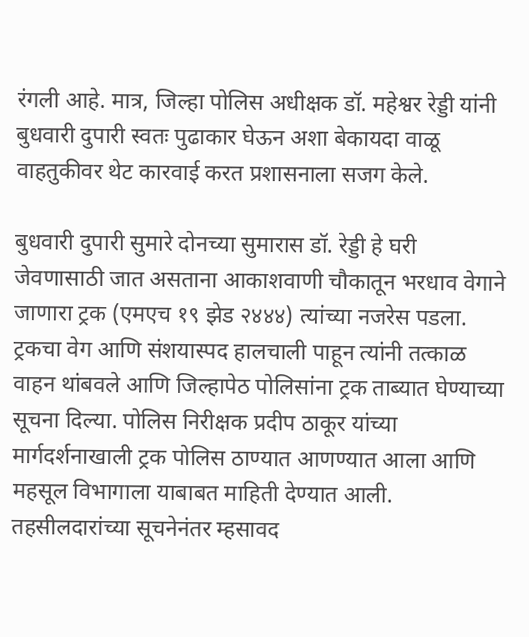रंगली आहे. मात्र, जिल्हा पोलिस अधीक्षक डॉ. महेश्वर रेड्डी यांनी बुधवारी दुपारी स्वतः पुढाकार घेऊन अशा बेकायदा वाळू वाहतुकीवर थेट कारवाई करत प्रशासनाला सजग केले.

बुधवारी दुपारी सुमारे दोनच्या सुमारास डॉ. रेड्डी हे घरी जेवणासाठी जात असताना आकाशवाणी चौकातून भरधाव वेगाने जाणारा ट्रक (एमएच १९ झेड २४४४) त्यांच्या नजरेस पडला. ट्रकचा वेग आणि संशयास्पद हालचाली पाहून त्यांनी तत्काळ वाहन थांबवले आणि जिल्हापेठ पोलिसांना ट्रक ताब्यात घेण्याच्या सूचना दिल्या. पोलिस निरीक्षक प्रदीप ठाकूर यांच्या मार्गदर्शनाखाली ट्रक पोलिस ठाण्यात आणण्यात आला आणि महसूल विभागाला याबाबत माहिती देण्यात आली. तहसीलदारांच्या सूचनेनंतर म्हसावद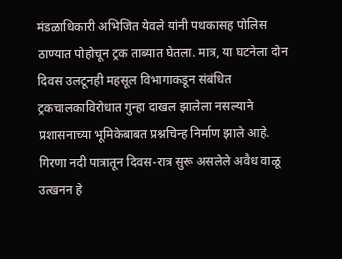मंडळाधिकारी अभिजित येवले यांनी पथकासह पोलिस ठाण्यात पोहोचून ट्रक ताब्यात घेतला. मात्र, या घटनेला दोन दिवस उलटूनही महसूल विभागाकडून संबंधित ट्रकचालकाविरोधात गुन्हा दाखल झालेला नसल्याने प्रशासनाच्या भूमिकेबाबत प्रश्नचिन्ह निर्माण झाले आहे.
गिरणा नदी पात्रातून दिवस-रात्र सुरू असलेले अवैध वाळू उत्खनन हे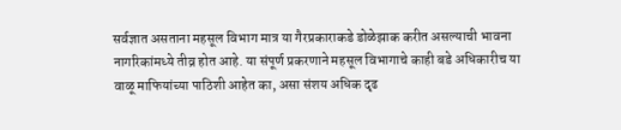सर्वज्ञात असताना महसूल विभाग मात्र या गैरप्रकाराकडे डोळेझाक करीत असल्याची भावना नागरिकांमध्ये तीव्र होत आहे. या संपूर्ण प्रकरणाने महसूल विभागाचे काही बडे अधिकारीच या वाळू माफियांच्या पाठिशी आहेत का, असा संशय अधिक दृढ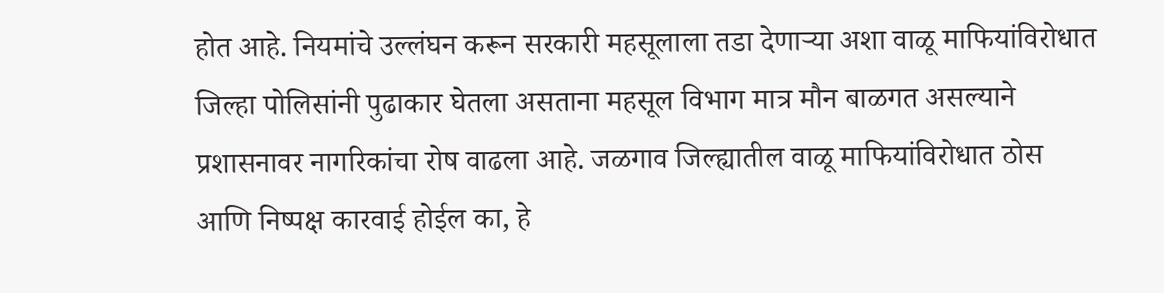होत आहे. नियमांचे उल्लंघन करून सरकारी महसूलाला तडा देणाऱ्या अशा वाळू माफियांविरोधात जिल्हा पोलिसांनी पुढाकार घेतला असताना महसूल विभाग मात्र मौन बाळगत असल्याने प्रशासनावर नागरिकांचा रोष वाढला आहे. जळगाव जिल्ह्यातील वाळू माफियांविरोधात ठोस आणि निष्पक्ष कारवाई होईल का, हे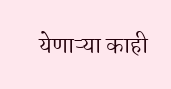येणाऱ्या काही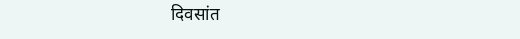दिवसांत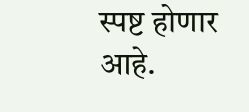स्पष्ट होणार आहे.